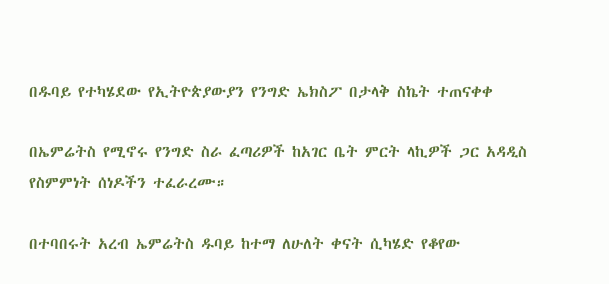በዱባይ የተካሄደው የኢትዮጵያውያን የንግድ ኤክስፖ በታላቅ ስኬት ተጠናቀቀ

በኤምሬትስ የሚኖሩ የንግድ ስራ ፈጣሪዎች ከአገር ቤት ምርት ላኪዎች ጋር አዳዲስ የስምምነት ሰነዶችን ተፈራረሙ።

በተባበሩት አረብ ኤምሬትስ ዱባይ ከተማ ለሁለት ቀናት ሲካሄድ የቆየው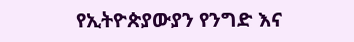የኢትዮጵያውያን የንግድ እና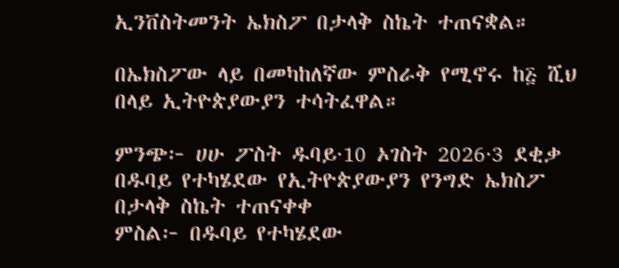ኢንቨስትመንት ኤክስፖ በታላቅ ስኬት ተጠናቋል።

በኤክስፖው ላይ በመካከለኛው ምስራቅ የሚኖሩ ከ፭ ሺህ በላይ ኢትዮጵያውያን ተሳትፈዋል።

ምንጭ፦ ሀሁ ፖስት ዱባይ·10 ኦገስት 2026·3 ደቂቃ
በዱባይ የተካሄደው የኢትዮጵያውያን የንግድ ኤክስፖ በታላቅ ስኬት ተጠናቀቀ
ምስል፦ በዱባይ የተካሄደው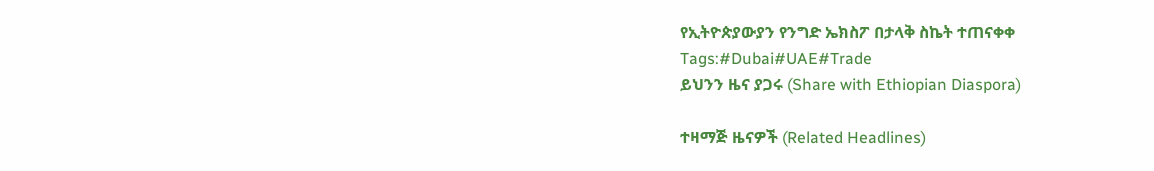የኢትዮጵያውያን የንግድ ኤክስፖ በታላቅ ስኬት ተጠናቀቀ
Tags:#Dubai#UAE#Trade
ይህንን ዜና ያጋሩ (Share with Ethiopian Diaspora)

ተዛማጅ ዜናዎች (Related Headlines)